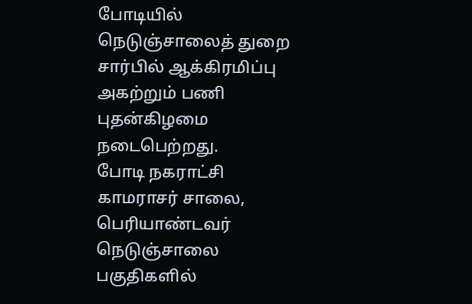போடியில் நெடுஞ்சாலைத் துறை சார்பில் ஆக்கிரமிப்பு அகற்றும் பணி புதன்கிழமை நடைபெற்றது.
போடி நகராட்சி காமராசர் சாலை, பெரியாண்டவர் நெடுஞ்சாலை பகுதிகளில்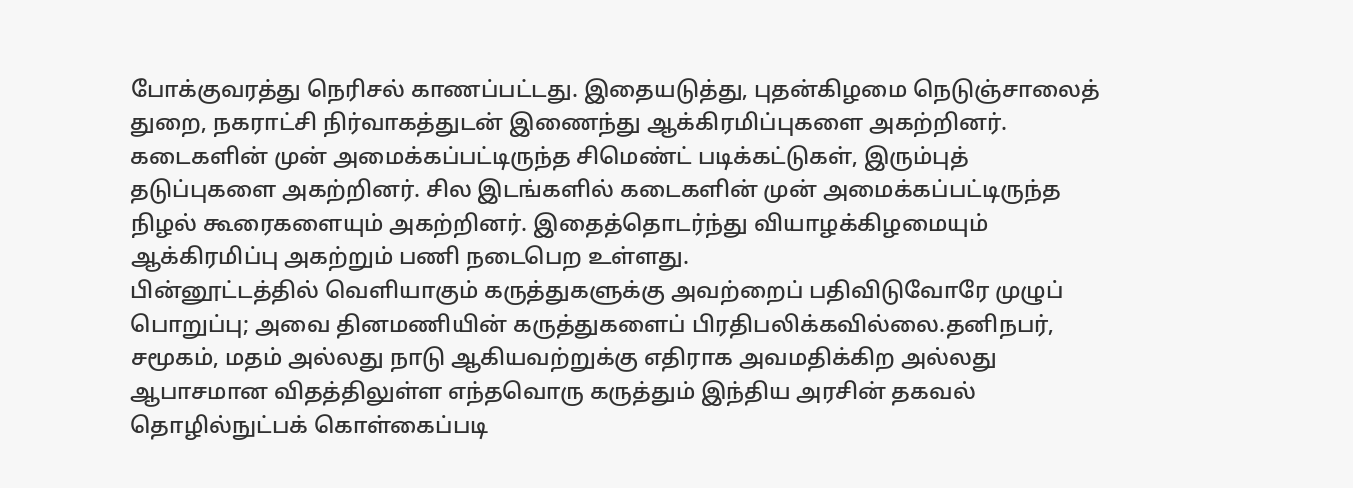போக்குவரத்து நெரிசல் காணப்பட்டது. இதையடுத்து, புதன்கிழமை நெடுஞ்சாலைத் துறை, நகராட்சி நிர்வாகத்துடன் இணைந்து ஆக்கிரமிப்புகளை அகற்றினர்.
கடைகளின் முன் அமைக்கப்பட்டிருந்த சிமெண்ட் படிக்கட்டுகள், இரும்புத் தடுப்புகளை அகற்றினர். சில இடங்களில் கடைகளின் முன் அமைக்கப்பட்டிருந்த நிழல் கூரைகளையும் அகற்றினர். இதைத்தொடர்ந்து வியாழக்கிழமையும் ஆக்கிரமிப்பு அகற்றும் பணி நடைபெற உள்ளது.
பின்னூட்டத்தில் வெளியாகும் கருத்துகளுக்கு அவற்றைப் பதிவிடுவோரே முழுப் பொறுப்பு; அவை தினமணியின் கருத்துகளைப் பிரதிபலிக்கவில்லை.தனிநபர், சமூகம், மதம் அல்லது நாடு ஆகியவற்றுக்கு எதிராக அவமதிக்கிற அல்லது ஆபாசமான விதத்திலுள்ள எந்தவொரு கருத்தும் இந்திய அரசின் தகவல் தொழில்நுட்பக் கொள்கைப்படி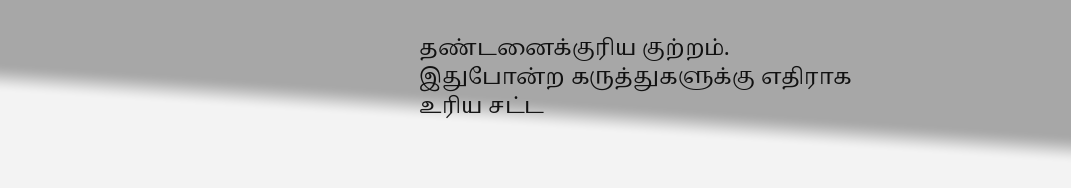தண்டனைக்குரிய குற்றம். இதுபோன்ற கருத்துகளுக்கு எதிராக உரிய சட்ட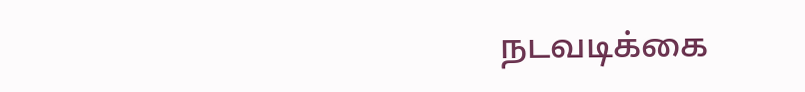நடவடிக்கை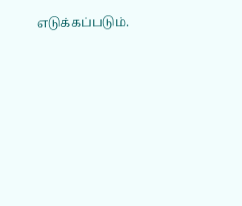எடுக்கப்படும்.